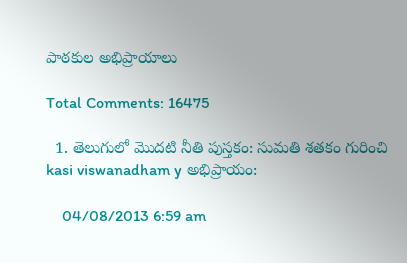పాఠకుల అభిప్రాయాలు

Total Comments: 16475

  1. తెలుగులో మొదటి నీతి పుస్తకం: సుమతి శతకం గురించి kasi viswanadham y అభిప్రాయం:

    04/08/2013 6:59 am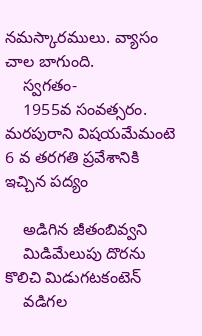నమస్కారములు. వ్యాసం చాల బాగుంది.
    స్వగతం-
    1955వ సంవత్సరం. మరపురాని విషయమేమంటె 6 వ తరగతి ప్రవేశానికి ఇచ్చిన పద్యం

    అడిగిన జీతంబివ్వని
    మిడిమేలుపు దొరను కొలిచి మిడుగటకంటెన్
    వడిగల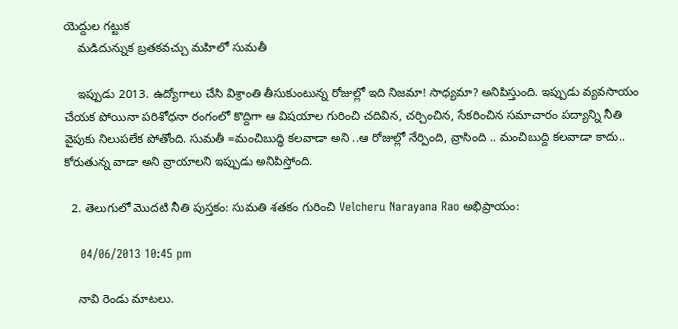యెద్దుల గట్టుక
    మడిదున్నుక బ్రతకవచ్చు మహిలో సుమతీ

    ఇప్పుడు 2013. ఉద్యోగాలు చేసి విశ్రాంతి తీసుకుంటున్న రోజుల్లో ఇది నిజమా! సాధ్యమా? అనిపిస్తుంది. ఇప్పుడు వ్యవసాయం చేయక పోయినా పరిశోధనా రంగంలో కొద్దిగా ఆ విషయాల గురించి చదివిన, చర్చించిన, సేకరించిన సమాచారం పద్యాన్ని నీతి వైపుకు నిలుపలేక పోతోంది. సుమతీ =మంచిబుద్ధి కలవాడా అని ..ఆ రోజుల్లో నేర్పింది, వ్రాసింది .. మంచిబుద్ది కలవాడా కాదు.. కోరుతున్న వాడా అని వ్రాయాలని ఇప్పుడు అనిపిస్తోంది.

  2. తెలుగులో మొదటి నీతి పుస్తకం: సుమతి శతకం గురించి Velcheru Narayana Rao అభిప్రాయం:

    04/06/2013 10:45 pm

    నావి రెండు మాటలు.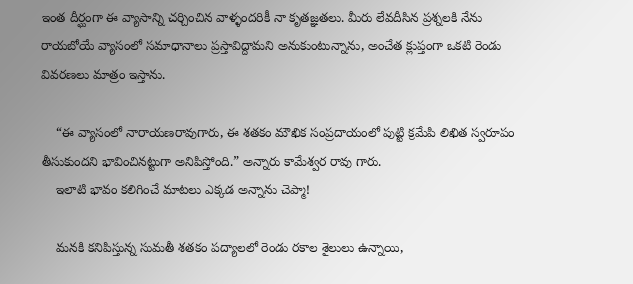ఇంత దీర్ఘంగా ఈ వ్యాసాన్ని చర్చించిన వాళ్ళందరికీ నా కృతజ్ఞతలు. మీరు లేవదీసిన ప్రశ్నలకి నేను రాయబోయే వ్యాసంలో సమాధానాలు ప్రస్తావిద్దామని అనుకుంటున్నాను, అంచేత క్లుప్తంగా ఒకటి రెండు వివరణలు మాత్రం ఇస్తాను.

    “ఈ వ్యాసంలో నారాయణరావుగారు, ఈ శతకం మౌఖిక సంప్రదాయంలో పుట్టి క్రమేపి లిఖిత స్వరూపం తీసుకుందని భావించినట్టుగా అనిపిస్తోంది.” అన్నారు కామేశ్వర రావు గారు.
    ఇలాటి భావం కలిగించే మాటలు ఎక్కడ అన్నాను చెప్మా!

    మనకి కనిపిస్తున్న సుమతీ శతకం పద్యాలలో రెండు రకాల శైలులు ఉన్నాయి,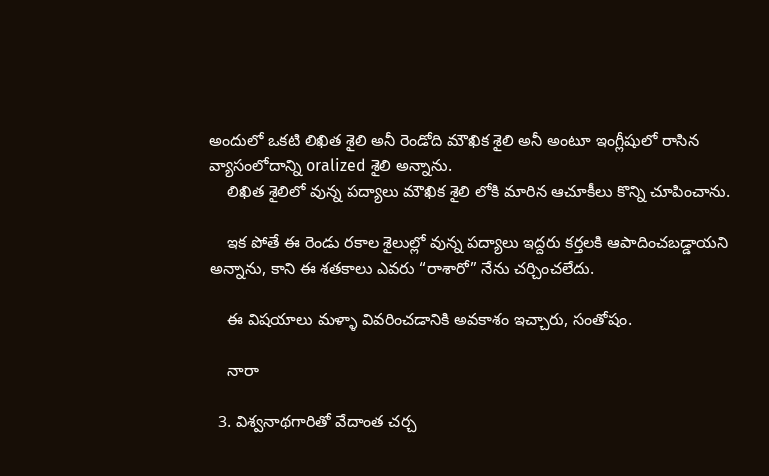అందులో ఒకటి లిఖిత శైలి అనీ రెండోది మౌఖిక శైలి అనీ అంటూ ఇంగ్లీషులో రాసిన వ్యాసంలోదాన్ని oralized శైలి అన్నాను.
    లిఖిత శైలిలో వున్న పద్యాలు మౌఖిక శైలి లోకి మారిన ఆచూకీలు కొన్ని చూపించాను.

    ఇక పోతే ఈ రెండు రకాల శైలుల్లో వున్న పద్యాలు ఇద్దరు కర్తలకి ఆపాదించబడ్డాయని అన్నాను, కాని ఈ శతకాలు ఎవరు “రాశారో” నేను చర్చించలేదు.

    ఈ విషయాలు మళ్ళా వివరించడానికి అవకాశం ఇచ్చారు, సంతోషం.

    నారా

  3. విశ్వనాథగారితో వేదాంత చర్చ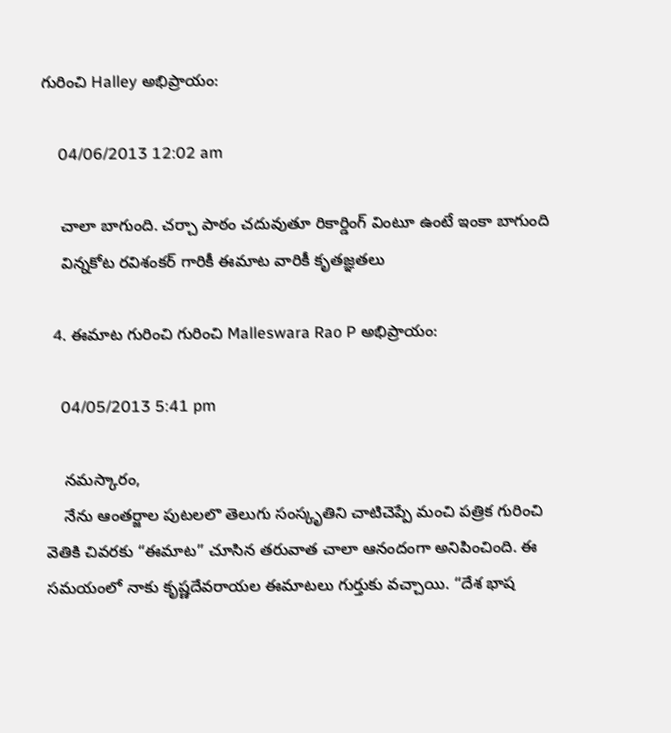గురించి Halley అభిప్రాయం:

    04/06/2013 12:02 am

    చాలా బాగుంది. చర్చా పాఠం చదువుతూ రికార్డింగ్ వింటూ ఉంటే ఇంకా బాగుంది
    విన్నకోట రవిశంకర్ గారికీ ఈమాట వారికీ కృతజ్ఞతలు

  4. ఈమాట గురించి గురించి Malleswara Rao P అభిప్రాయం:

    04/05/2013 5:41 pm

    నమస్కారం,
    నేను ఆంతర్జాల పుటలలొ తెలుగు సంస్కృతిని చాటిచెప్పే మంచి పత్రిక గురించి వెతికి చివరకు “ఈమాట” చూసిన తరువాత చాలా ఆనందంగా అనిపించింది. ఈ సమయంలో నాకు కృష్ణదేవరాయల ఈమాటలు గుర్తుకు వచ్చాయి. “దేశ భాష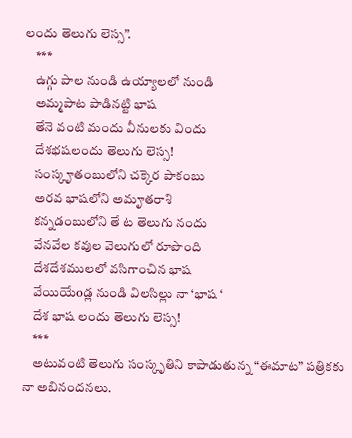లందు తెలుగు లెస్స”.
    ***
    ఉగ్గు పాల నుండి ఉయ్యాలలో నుండి
    అమ్మపాట పాడినట్టి భాష
    తేనె వంటి మందు వీనులకు విందు
    దేశభషలందు తెలుగు లెస్స!
    సంస్కౄతంబులోని చక్కెర పాకంబు
    అరవ భాషలోని అమౄతరాశి
    కన్నడంబులోని తే ట తెలుగు నందు
    వేనవేల కవుల వెలుగులో రూపొంది
    దేశదేశములలో వసిగాంచిన భాష
    వేయియేoడ్ల నుండి విలసిల్లు నా ‘భాష ‘
    దేశ భాష లందు తెలుగు లెస్స!
    ***
    అటువంటి తెలుగు సంస్కృతిని కాపాడుతున్న “ఈమాట” పత్రికకు నా అబినందనలు.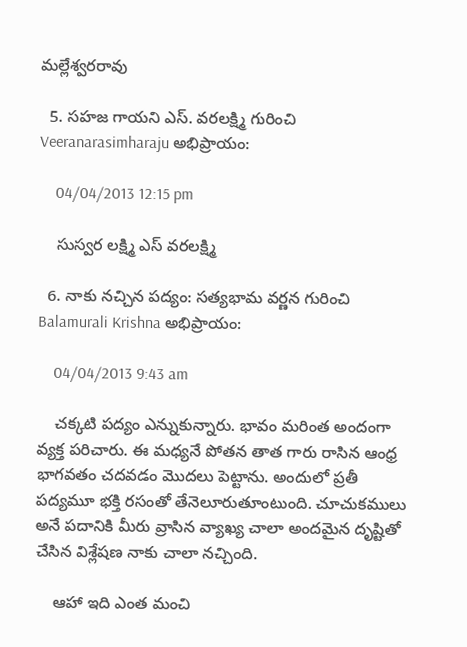మల్లేశ్వరరావు

  5. సహజ గాయని ఎస్. వరలక్ష్మి గురించి Veeranarasimharaju అభిప్రాయం:

    04/04/2013 12:15 pm

    సుస్వర లక్ష్మి ఎస్ వరలక్ష్మి

  6. నాకు నచ్చిన పద్యం: సత్యభామ వర్ణన గురించి Balamurali Krishna అభిప్రాయం:

    04/04/2013 9:43 am

    చక్కటి పద్యం ఎన్నుకున్నారు. భావం మరింత అందంగా వ్యక్త పరిచారు. ఈ మధ్యనే పోతన తాత గారు రాసిన ఆంధ్ర భాగవతం చదవడం మొదలు పెట్టాను. అందులో ప్రతీ పద్యమూ భక్తి రసంతో తేనెలూరుతూంటుంది. చూచుకములు అనే పదానికి మీరు వ్రాసిన వ్యాఖ్య చాలా అందమైన దృష్టితో చేసిన విశ్లేషణ నాకు చాలా నచ్చింది.

    ఆహా ఇది ఎంత మంచి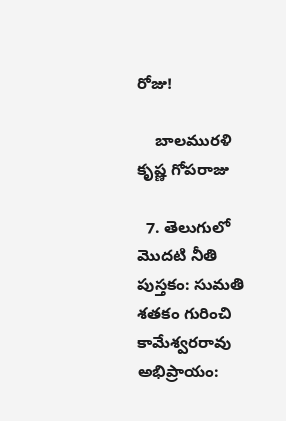రోజు!

    బాలమురళి కృష్ణ గోపరాజు

  7. తెలుగులో మొదటి నీతి పుస్తకం: సుమతి శతకం గురించి కామేశ్వరరావు అభిప్రాయం: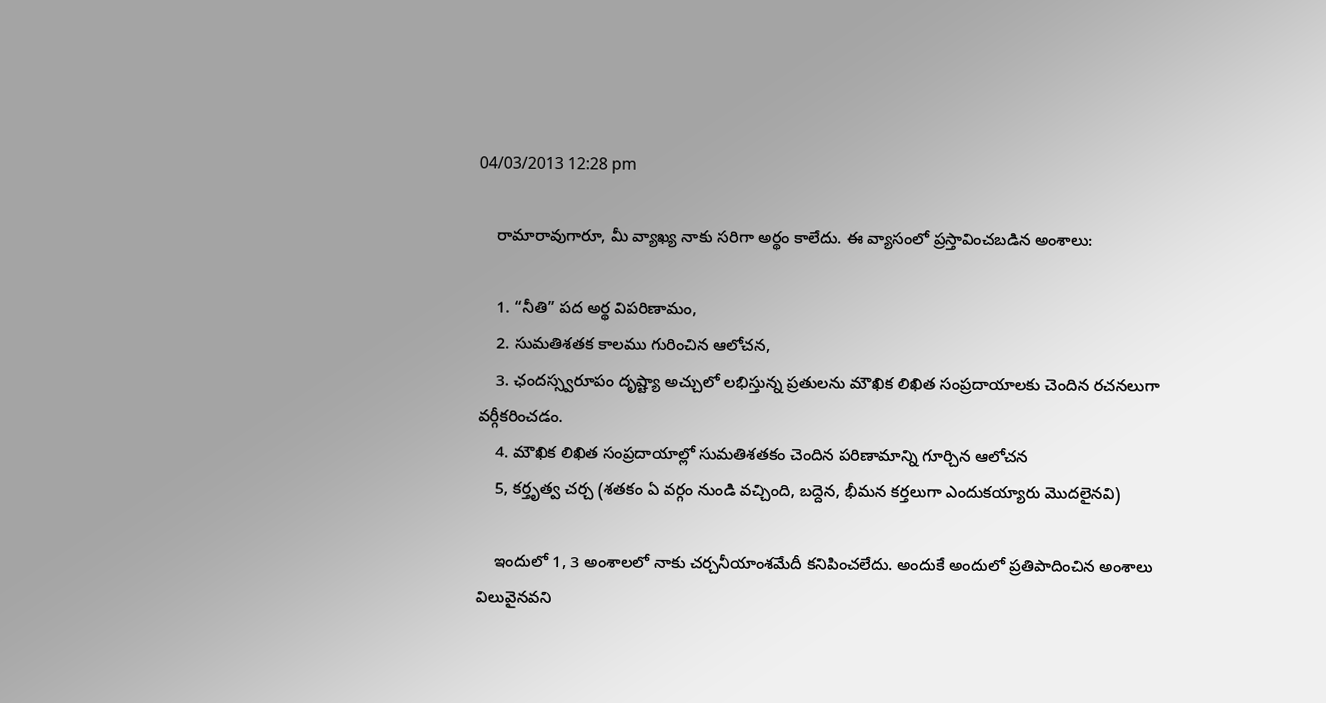04/03/2013 12:28 pm

    రామారావుగారూ, మీ వ్యాఖ్య నాకు సరిగా అర్థం కాలేదు. ఈ వ్యాసంలో ప్రస్తావించబడిన అంశాలు:

    1. “నీతి” పద అర్థ విపరిణామం,
    2. సుమతిశతక కాలము గురించిన ఆలోచన,
    3. ఛందస్స్వరూపం దృష్ట్యా అచ్చులో లభిస్తున్న ప్రతులను మౌఖిక లిఖిత సంప్రదాయాలకు చెందిన రచనలుగా వర్గీకరించడం.
    4. మౌఖిక లిఖిత సంప్రదాయాల్లో సుమతిశతకం చెందిన పరిణామాన్ని గూర్చిన ఆలోచన
    5, కర్తృత్వ చర్చ (శతకం ఏ వర్గం నుండి వచ్చింది, బద్దెన, భీమన కర్తలుగా ఎందుకయ్యారు మొదలైనవి)

    ఇందులో 1, 3 అంశాలలో నాకు చర్చనీయాంశమేదీ కనిపించలేదు. అందుకే అందులో ప్రతిపాదించిన అంశాలు విలువైనవని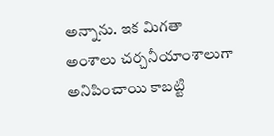అన్నాను. ఇక మిగతా అంశాలు చర్చనీయాంశాలుగా అనిపించాయి కాబట్టి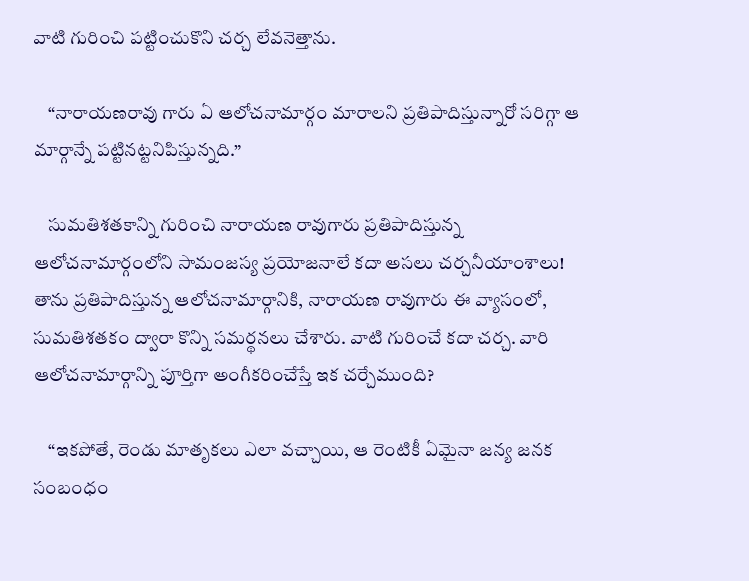వాటి గురించి పట్టించుకొని చర్చ లేవనెత్తాను.

    “నారాయణరావు గారు ఏ ఆలోచనామార్గం మారాలని ప్రతిపాదిస్తున్నారో సరిగ్గా ఆ మార్గాన్నే పట్టినట్టనిపిస్తున్నది.”

    సుమతిశతకాన్ని గురించి నారాయణ రావుగారు ప్రతిపాదిస్తున్న ఆలోచనామార్గంలోని సామంజస్య ప్రయోజనాలే కదా అసలు చర్చనీయాంశాలు! తాను ప్రతిపాదిస్తున్న ఆలోచనామార్గానికి, నారాయణ రావుగారు ఈ వ్యాసంలో, సుమతిశతకం ద్వారా కొన్ని సమర్థనలు చేశారు. వాటి గురించే కదా చర్చ. వారి ఆలోచనామార్గాన్ని పూర్తిగా అంగీకరించేస్తే ఇక చర్చేముంది?

    “ఇకపోతే, రెండు మాతృకలు ఎలా వచ్చాయి, ఆ రెంటికీ ఏమైనా జన్య జనక సంబంధం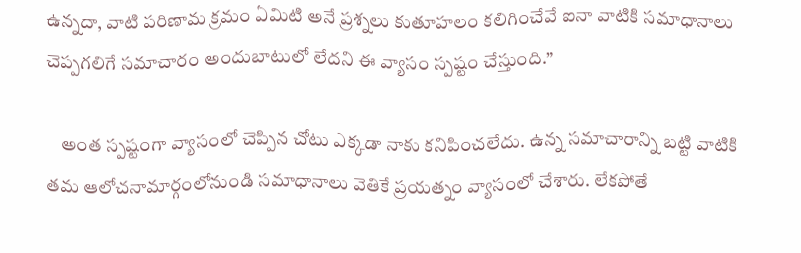ఉన్నదా, వాటి పరిణామ క్రమం ఏమిటి అనే ప్రశ్నలు కుతూహలం కలిగించేవే ఐనా వాటికి సమాధానాలు చెప్పగలిగే సమాచారం అందుబాటులో లేదని ఈ వ్యాసం స్పష్టం చేస్తుంది.”

    అంత స్పష్టంగా వ్యాసంలో చెప్పిన చోటు ఎక్కడా నాకు కనిపించలేదు. ఉన్న సమాచారాన్ని బట్టి వాటికి తమ ఆలోచనామార్గంలోనుండి సమాధానాలు వెతికే ప్రయత్నం వ్యాసంలో చేశారు. లేకపోతే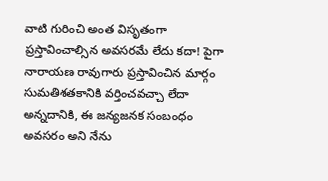వాటి గురించి అంత విసృతంగా ప్రస్తావించాల్సిన అవసరమే లేదు కదా! పైగా నారాయణ రావుగారు ప్రస్తావించిన మార్గం సుమతిశతకానికి వర్తించవచ్చా లేదా అన్నదానికి, ఈ జన్యజనక సంబంధం అవసరం అని నేను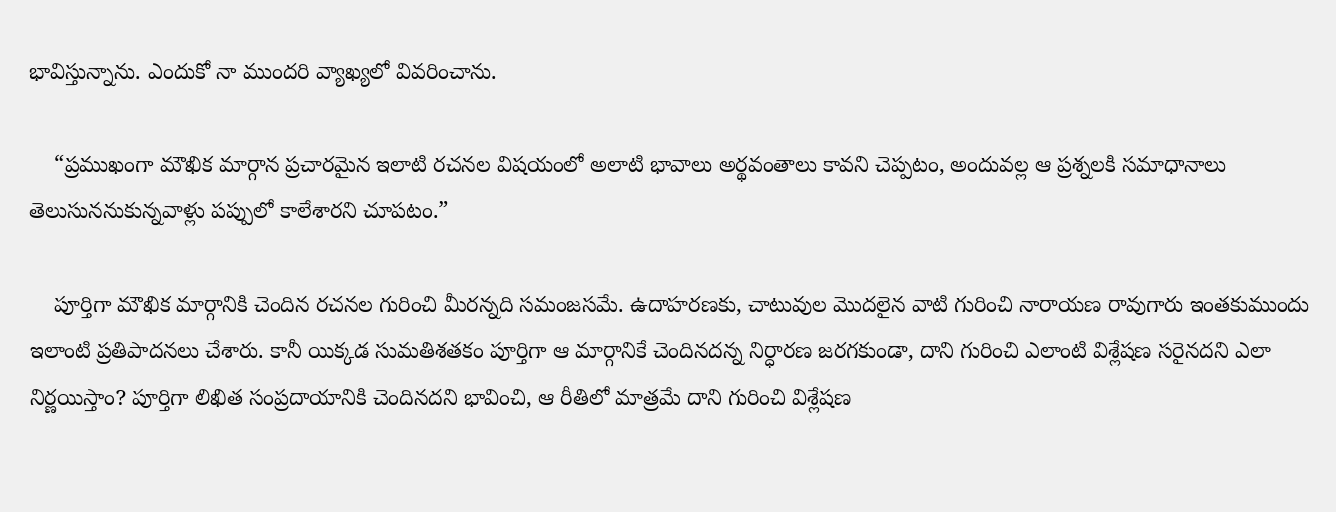భావిస్తున్నాను. ఎందుకో నా ముందరి వ్యాఖ్యలో వివరించాను.

    “ప్రముఖంగా మౌఖిక మార్గాన ప్రచారమైన ఇలాటి రచనల విషయంలో అలాటి భావాలు అర్థవంతాలు కావని చెప్పటం, అందువల్ల ఆ ప్రశ్నలకి సమాధానాలు తెలుసుననుకున్నవాళ్లు పప్పులో కాలేశారని చూపటం.”

    పూర్తిగా మౌఖిక మార్గానికి చెందిన రచనల గురించి మీరన్నది సమంజసమే. ఉదాహరణకు, చాటువుల మొదలైన వాటి గురించి నారాయణ రావుగారు ఇంతకుముందు ఇలాంటి ప్రతిపాదనలు చేశారు. కానీ యిక్కడ సుమతిశతకం పూర్తిగా ఆ మార్గానికే చెందినదన్న నిర్ధారణ జరగకుండా, దాని గురించి ఎలాంటి విశ్లేషణ సరైనదని ఎలా నిర్ణయిస్తాం? పూర్తిగా లిఖిత సంప్రదాయానికి చెందినదని భావించి, ఆ రీతిలో మాత్రమే దాని గురించి విశ్లేషణ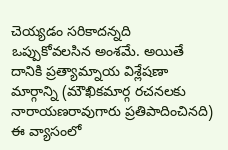చెయ్యడం సరికాదన్నది ఒప్పుకోవలసిన అంశమే. అయితే దానికి ప్రత్యామ్నాయ విశ్లేషణా మార్గాన్ని (మౌఖికమార్గ రచనలకు నారాయణరావుగారు ప్రతిపాదించినది) ఈ వ్యాసంలో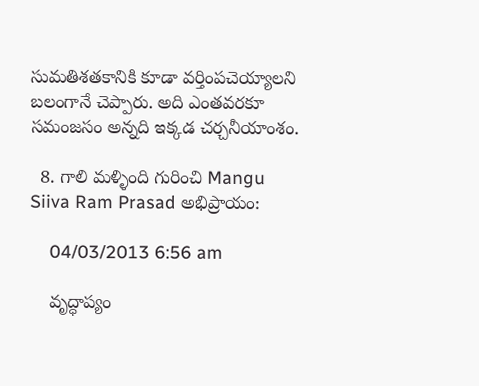సుమతిశతకానికి కూడా వర్తింపచెయ్యాలని బలంగానే చెప్పారు. అది ఎంతవరకూ సమంజసం అన్నది ఇక్కడ చర్చనీయాంశం.

  8. గాలి మళ్ళింది గురించి Mangu Siiva Ram Prasad అభిప్రాయం:

    04/03/2013 6:56 am

    వృద్ధాప్యం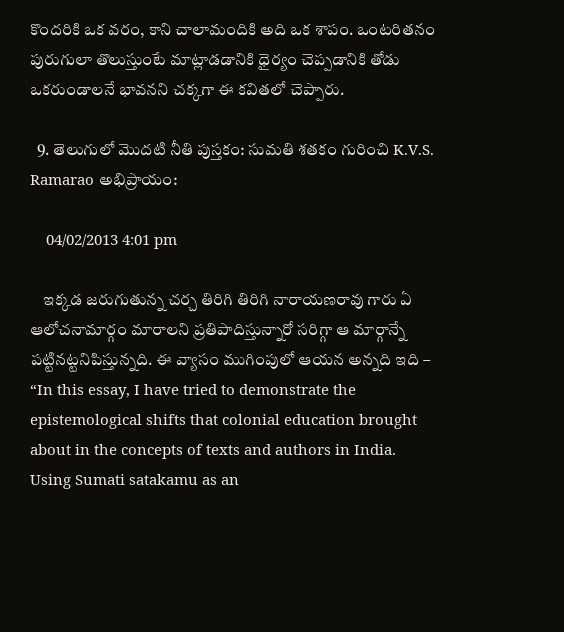కొందరికి ఒక వరం, కాని చాలామందికి అది ఒక శాపం. ఒంటరితనం పురుగులా తొలుస్తుంటే మాట్లాడడానికి ధైర్యం చెప్పడానికి తోడు ఒకరుండాలనే భావనని చక్కగా ఈ కవితలో చెప్పారు.

  9. తెలుగులో మొదటి నీతి పుస్తకం: సుమతి శతకం గురించి K.V.S. Ramarao అభిప్రాయం:

    04/02/2013 4:01 pm

    ఇక్కడ జరుగుతున్న చర్చ తిరిగి తిరిగి నారాయణరావు గారు ఏ ఆలోచనామార్గం మారాలని ప్రతిపాదిస్తున్నారో సరిగ్గా ఆ మార్గాన్నే పట్టినట్టనిపిస్తున్నది. ఈ వ్యాసం ముగింపులో ఆయన అన్నది ఇది – “In this essay, I have tried to demonstrate the epistemological shifts that colonial education brought about in the concepts of texts and authors in India. Using Sumati satakamu as an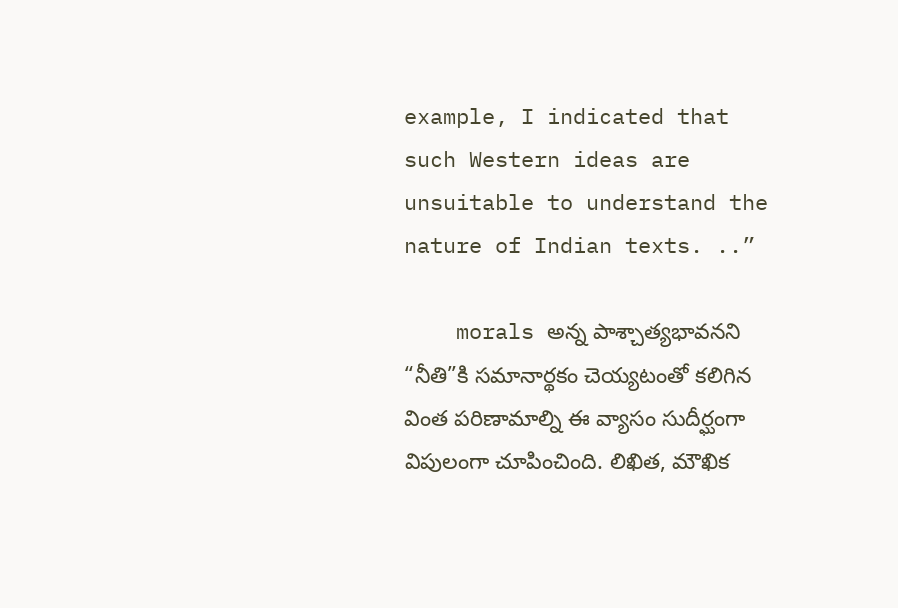example, I indicated that such Western ideas are unsuitable to understand the nature of Indian texts. ..”

    morals అన్న పాశ్చాత్యభావనని “నీతి”కి సమానార్థకం చెయ్యటంతో కలిగిన వింత పరిణామాల్ని ఈ వ్యాసం సుదీర్ఘంగా విపులంగా చూపించింది. లిఖిత, మౌఖిక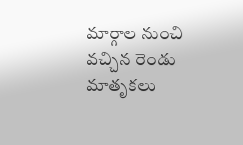మార్గాల నుంచి వచ్చిన రెండు మాతృకలు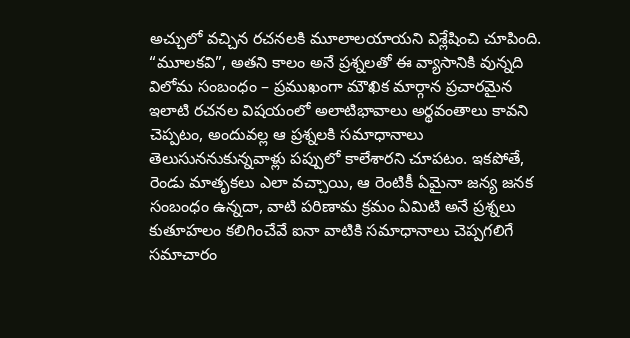అచ్చులో వచ్చిన రచనలకి మూలాలయాయని విశ్లేషించి చూపింది. “మూలకవి”, అతని కాలం అనే ప్రశ్నలతో ఈ వ్యాసానికి వున్నది విలోమ సంబంధం – ప్రముఖంగా మౌఖిక మార్గాన ప్రచారమైన ఇలాటి రచనల విషయంలో అలాటిభావాలు అర్థవంతాలు కావని చెప్పటం, అందువల్ల ఆ ప్రశ్నలకి సమాధానాలు తెలుసుననుకున్నవాళ్లు పప్పులో కాలేశారని చూపటం. ఇకపోతే, రెండు మాతృకలు ఎలా వచ్చాయి, ఆ రెంటికీ ఏమైనా జన్య జనక సంబంధం ఉన్నదా, వాటి పరిణామ క్రమం ఏమిటి అనే ప్రశ్నలు కుతూహలం కలిగించేవే ఐనా వాటికి సమాధానాలు చెప్పగలిగే సమాచారం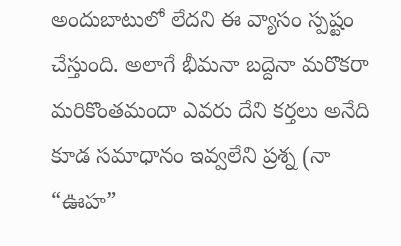అందుబాటులో లేదని ఈ వ్యాసం స్పష్టం చేస్తుంది. అలాగే భీమనా బద్దెనా మరొకరా మరికొంతమందా ఎవరు దేని కర్తలు అనేది కూడ సమాధానం ఇవ్వలేని ప్రశ్న (నా “ఊహ”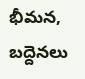భీమన, బద్దెనలు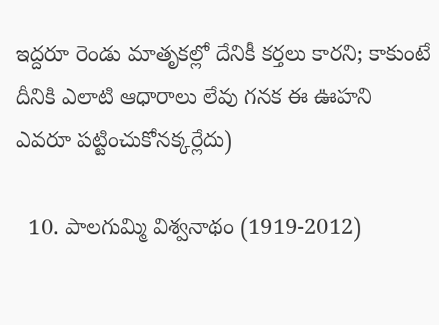ఇద్దరూ రెండు మాతృకల్లో దేనికీ కర్తలు కారని; కాకుంటే దీనికి ఎలాటి ఆధారాలు లేవు గనక ఈ ఊహని ఎవరూ పట్టించుకోనక్కర్లేదు)

  10. పాలగుమ్మి విశ్వనాథం (1919-2012)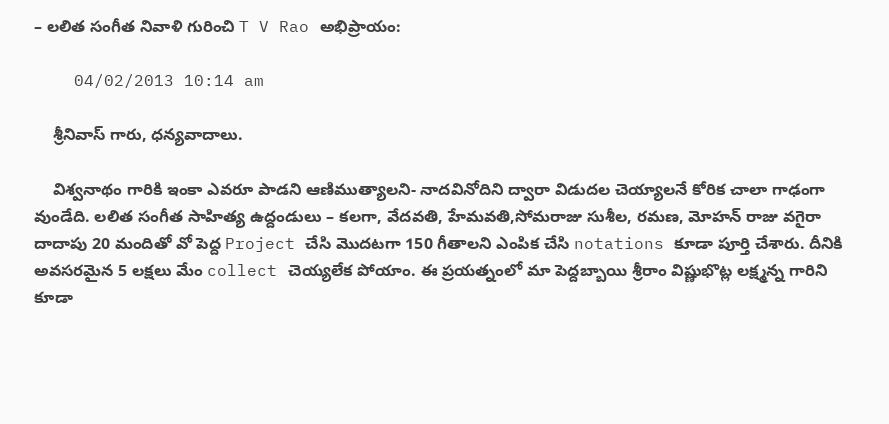– లలిత సంగీత నివాళి గురించి T V Rao అభిప్రాయం:

    04/02/2013 10:14 am

    శ్రీనివాస్ గారు, ధన్యవాదాలు.

    విశ్వనాథం గారికి ఇంకా ఎవరూ పాడని ఆణిముత్యాలని- నాదవినోదిని ద్వారా విడుదల చెయ్యాలనే కోరిక చాలా గాఢంగా వుండేది. లలిత సంగీత సాహిత్య ఉద్దండులు – కలగా, వేదవతి, హేమవతి,సోమరాజు సుశీల, రమణ, మోహన్ రాజు వగైరా దాదాపు 20 మందితో వో పెద్ద Project చేసి మొదటగా 150 గీతాలని ఎంపిక చేసి notations కూడా పూర్తి చేశారు. దీనికి అవసరమైన 5 లక్షలు మేం collect చెయ్యలేక పోయాం. ఈ ప్రయత్నంలో మా పెద్దబ్బాయి శ్రీరాం విష్ణుభొట్ల లక్ష్మన్న గారిని కూడా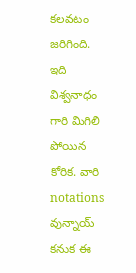కలవటం జరిగింది. ఇది విశ్వనాధం గారి మిగిలి పోయిన కోరిక. వారి notations వున్నాయ్ కనుక ఈ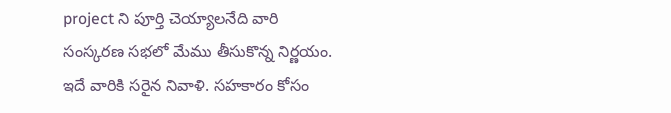project ని పూర్తి చెయ్యాలనేది వారి సంస్కరణ సభలో మేము తీసుకొన్న నిర్ణయం. ఇదే వారికి సరైన నివాళి. సహకారం కోసం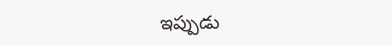ఇప్పుడు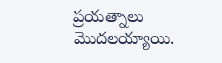ప్రయత్నాలు మొదలయ్యాయి.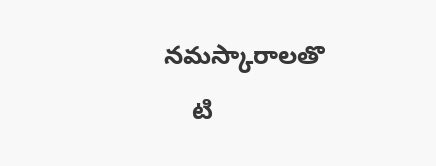నమస్కారాలతొ
    టి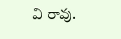వి రావు.